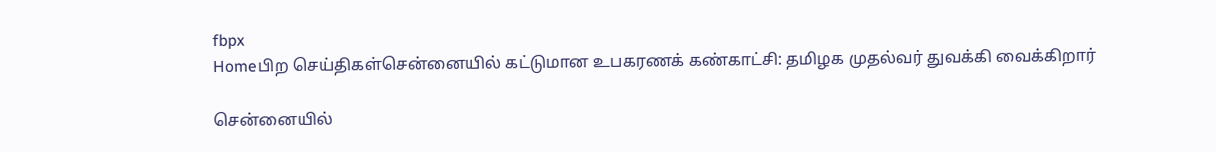fbpx
Homeபிற செய்திகள்சென்னையில் கட்டுமான உபகரணக் கண்காட்சி: தமிழக முதல்வர் துவக்கி வைக்கிறார்

சென்னையில்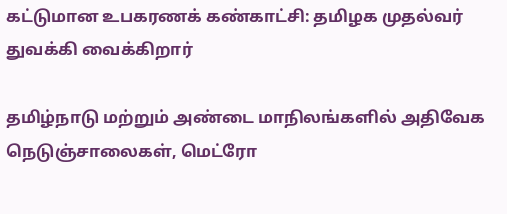கட்டுமான உபகரணக் கண்காட்சி: தமிழக முதல்வர் துவக்கி வைக்கிறார்

தமிழ்நாடு மற்றும் அண்டை மாநிலங்களில் அதிவேக நெடுஞ்சாலைகள், மெட்ரோ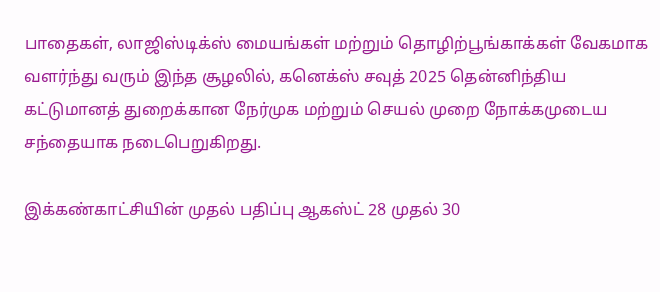பாதைகள், லாஜிஸ்டிக்ஸ் மையங்கள் மற்றும் தொழிற்பூங்காக்கள் வேகமாக வளர்ந்து வரும் இந்த சூழலில், கனெக்ஸ் சவுத் 2025 தென்னிந்திய கட்டுமானத் துறைக்கான நேர்முக மற்றும் செயல் முறை நோக்கமுடைய சந்தையாக நடைபெறுகிறது.

இக்கண்காட்சியின் முதல் பதிப்பு ஆகஸ்ட் 28 முதல் 30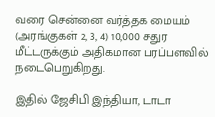வரை சென்னை வர்த்தக மையம் (அரங்குகள் 2, 3, 4) 10,000 சதுர மீட்டருக்கும் அதிகமான பரப்பளவில் நடைபெறுகிறது.

இதில் ஜேசிபி இந்தியா, டாடா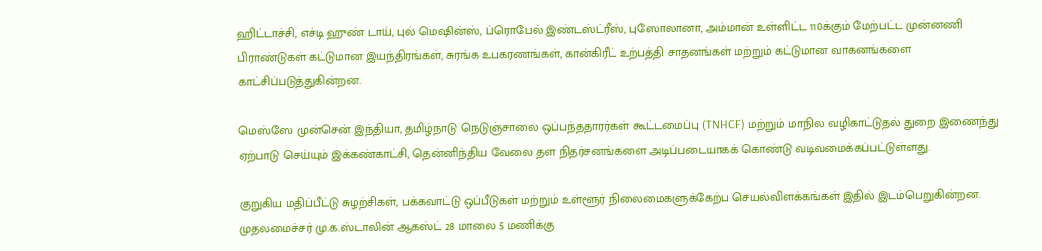ஹிட்டாச்சி, எச்டி ஹுண் டாய், புல் மெஷின்ஸ், ப்ரொபேல் இண்டஸ்ட்ரீஸ், புஸோலானா, அம்மான் உள்ளிட்ட 110க்கும் மேற்பட்ட முன்னணி பிராண்டுகள் கட்டுமான இயந்திரங்கள், சுரங்க உபகரணங்கள், கான்கிரீட் உற்பத்தி சாதனங்கள் மற்றும் கட்டுமான வாகனங்களை காட்சிப்படுத்துகின்றன.

மெஸ்ஸே முன்சென் இந்தியா, தமிழ்நாடு நெடுஞ்சாலை ஒப்பந்ததாரர்கள் கூட்டமைப்பு (TNHCF) மற்றும் மாநில வழிகாட்டுதல் துறை இணைந்து ஏற்பாடு செய்யும் இக்கண்காட்சி, தென்னிந்திய வேலை தள நிதர்சனங்களை அடிப்படையாகக் கொண்டு வடிவமைக்கப்பட்டுள்ளது.

குறுகிய மதிப்பீட்டு சுழற்சிகள், பக்கவாட்டு ஒப்பீடுகள் மற்றும் உள்ளூர் நிலைமைகளுக்கேற்ப செயல்விளக்கங்கள் இதில் இடம்பெறுகின்றன. முதலமைச்சர் மு.க.ஸ்டாலின் ஆகஸ்ட் 28 மாலை 5 மணிக்கு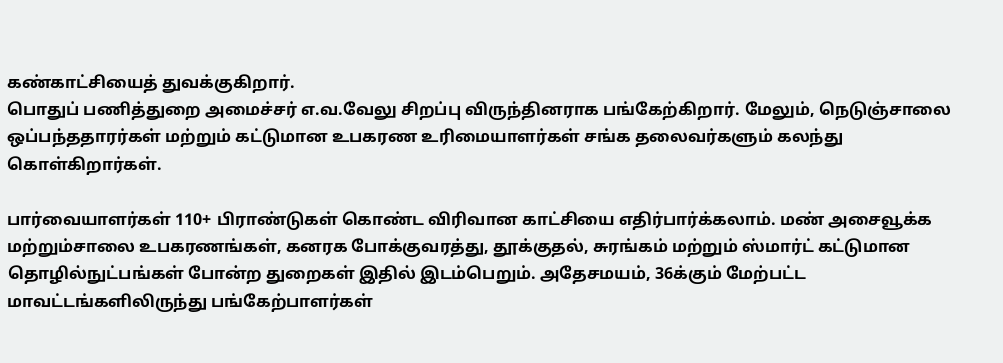கண்காட்சியைத் துவக்குகிறார்.
பொதுப் பணித்துறை அமைச்சர் எ.வ.வேலு சிறப்பு விருந்தினராக பங்கேற்கிறார். மேலும், நெடுஞ்சாலை ஒப்பந்ததாரர்கள் மற்றும் கட்டுமான உபகரண உரிமையாளர்கள் சங்க தலைவர்களும் கலந்து கொள்கிறார்கள்.

பார்வையாளர்கள் 110+ பிராண்டுகள் கொண்ட விரிவான காட்சியை எதிர்பார்க்கலாம். மண் அசைவூக்க மற்றும்சாலை உபகரணங்கள், கனரக போக்குவரத்து, தூக்குதல், சுரங்கம் மற்றும் ஸ்மார்ட் கட்டுமான தொழில்நுட்பங்கள் போன்ற துறைகள் இதில் இடம்பெறும். அதேசமயம், 36க்கும் மேற்பட்ட மாவட்டங்களிலிருந்து பங்கேற்பாளர்கள்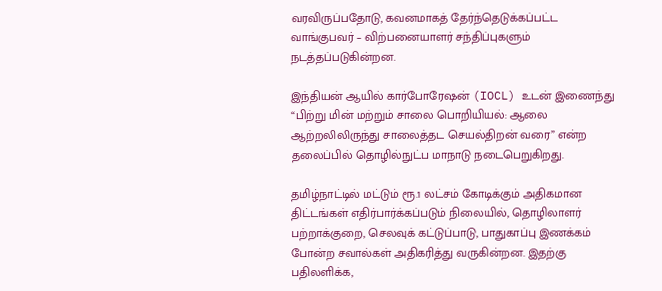வரவிருப்பதோடு, கவனமாகத் தேர்ந்தெடுக்கப்பட்ட வாங்குபவர் – விற்பனையாளர் சந்திப்புகளும் நடத்தப்படுகின்றன.

இந்தியன் ஆயில் கார்போரேஷன் (IOCL) உடன் இணைந்து “பிற்று மின் மற்றும் சாலை பொறியியல்: ஆலை ஆற்றலிலிருந்து சாலைத்தட செயல்திறன் வரை” என்ற தலைப்பில் தொழில்நுட்ப மாநாடு நடைபெறுகிறது.

தமிழ்நாட்டில் மட்டும் ரூ.1 லட்சம் கோடிக்கும் அதிகமான திட்டங்கள் எதிர்பார்க்கப்படும் நிலையில், தொழிலாளர் பற்றாக்குறை, செலவுக் கட்டுப்பாடு, பாதுகாப்பு இணக்கம் போன்ற சவால்கள் அதிகரித்து வருகின்றன. இதற்கு பதிலளிக்க,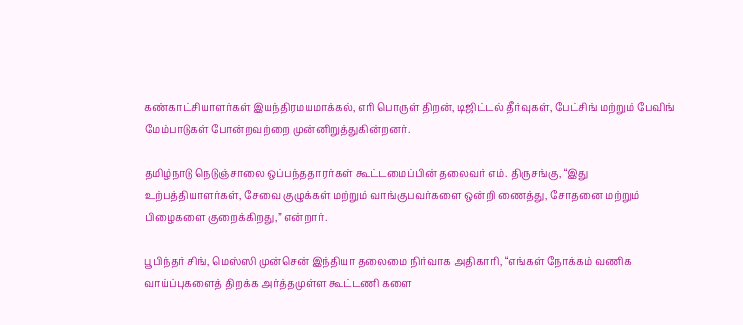கண்காட்சியாளர்கள் இயந்திரமயமாக்கல், எரி பொருள் திறன், டிஜிட்டல் தீர்வுகள், பேட்சிங் மற்றும் பேவிங் மேம்பாடுகள் போன்றவற்றை முன்னிறுத்துகின்றனர்.

தமிழ்நாடு நெடுஞ்சாலை ஒப்பந்ததாரர்கள் கூட்டமைப்பின் தலைவர் எம். திருசங்கு, “இது உற்பத்தியாளர்கள், சேவை குழுக்கள் மற்றும் வாங்குபவர்களை ஒன்றி ணைத்து, சோதனை மற்றும் பிழைகளை குறைக்கிறது,” என்றார்.

பூபிந்தர் சிங், மெஸ்ஸி முன்சென் இந்தியா தலைமை நிர்வாக அதிகாரி, “எங்கள் நோக்கம் வணிக வாய்ப்புகளைத் திறக்க அர்த்தமுள்ள கூட்டணி களை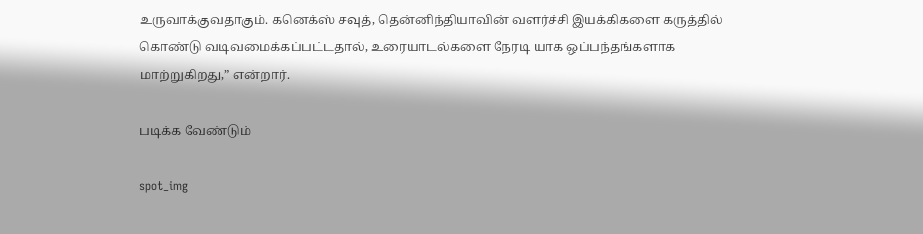உருவாக்குவதாகும். கனெக்ஸ் சவுத், தென்னிந்தியாவின் வளர்ச்சி இயக்கிகளை கருத்தில் கொண்டு வடிவமைக்கப்பட்டதால், உரையாடல்களை நேரடி யாக ஒப்பந்தங்களாக மாற்றுகிறது,” என்றார்.

படிக்க வேண்டும்

spot_img